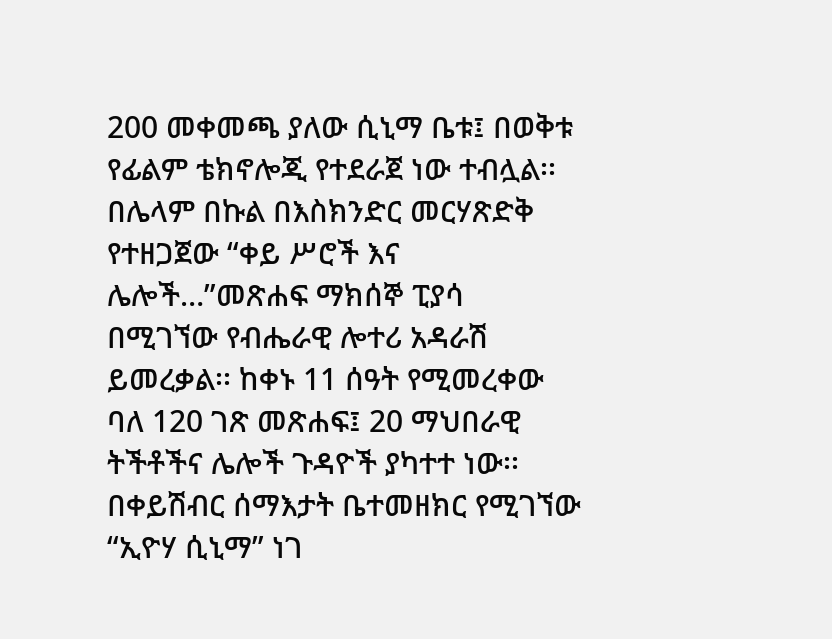200 መቀመጫ ያለው ሲኒማ ቤቱ፤ በወቅቱ የፊልም ቴክኖሎጂ የተደራጀ ነው ተብሏል፡፡ በሌላም በኩል በእስክንድር መርሃጽድቅ የተዘጋጀው “ቀይ ሥሮች እና ሌሎች…”መጽሐፍ ማክሰኞ ፒያሳ በሚገኘው የብሔራዊ ሎተሪ አዳራሽ ይመረቃል፡፡ ከቀኑ 11 ሰዓት የሚመረቀው ባለ 120 ገጽ መጽሐፍ፤ 20 ማህበራዊ ትችቶችና ሌሎች ጉዳዮች ያካተተ ነው፡፡ በቀይሽብር ሰማእታት ቤተመዘክር የሚገኘው “ኢዮሃ ሲኒማ” ነገ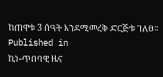ከጠዋቱ 3 ሰዓት እንደሚመረቅ ድርጅቱ ገለፀ፡፡
Published in
ኪነ-ጥበባዊ ዜና